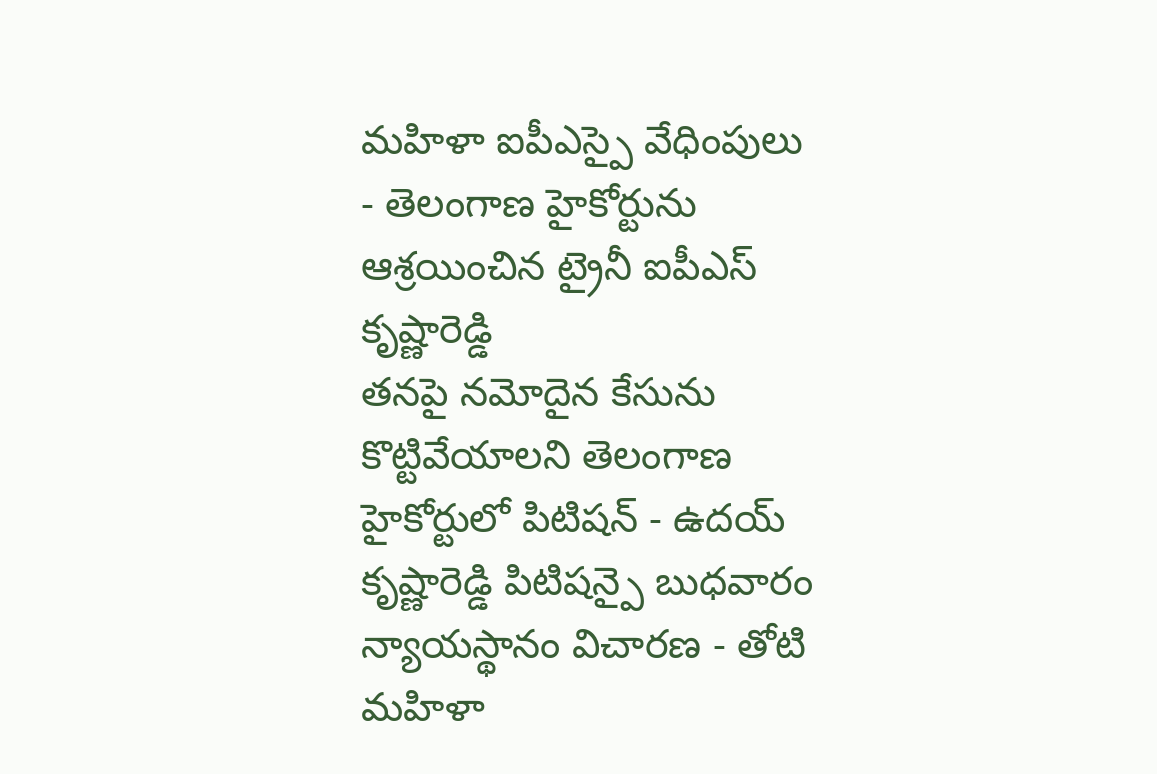మహిళా ఐపీఎస్పై వేధింపులు - తెలంగాణ హైకోర్టును ఆశ్రయించిన ట్రైనీ ఐపీఎస్ కృష్ణారెడ్డి
తనపై నమోదైన కేసును కొట్టివేయాలని తెలంగాణ హైకోర్టులో పిటిషన్ - ఉదయ్ కృష్ణారెడ్డి పిటిషన్పై బుధవారం న్యాయస్థానం విచారణ - తోటి మహిళా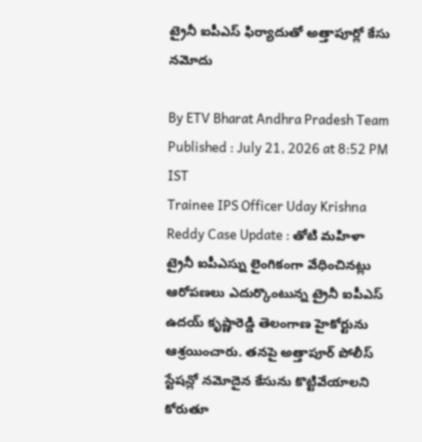ట్రైనీ ఐపీఎస్ ఫిర్యాదుతో అత్తాపూర్లో కేసు నమోదు

By ETV Bharat Andhra Pradesh Team
Published : July 21, 2026 at 8:52 PM IST
Trainee IPS Officer Uday Krishna Reddy Case Update : తోటి మహిళా ట్రైనీ ఐపీఎస్ను లైంగికంగా వేధించినట్లు ఆరోపణలు ఎదుర్కొంటున్న ట్రైనీ ఐపీఎస్ ఉదయ్ కృష్ణారెడ్డి తెలంగాణ హైకోర్టును ఆశ్రయించారు. తనపై అత్తాపూర్ పోలీస్ స్టేషన్లో నమోదైన కేసును కొట్టివేయాలని కోరుతూ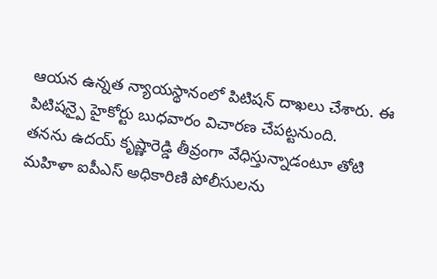ఆయన ఉన్నత న్యాయస్థానంలో పిటిషన్ దాఖలు చేశారు. ఈ పిటిషన్పై హైకోర్టు బుధవారం విచారణ చేపట్టనుంది.
తనను ఉదయ్ కృష్ణారెడ్డి తీవ్రంగా వేధిస్తున్నాడంటూ తోటి మహిళా ఐపీఎస్ అధికారిణి పోలీసులను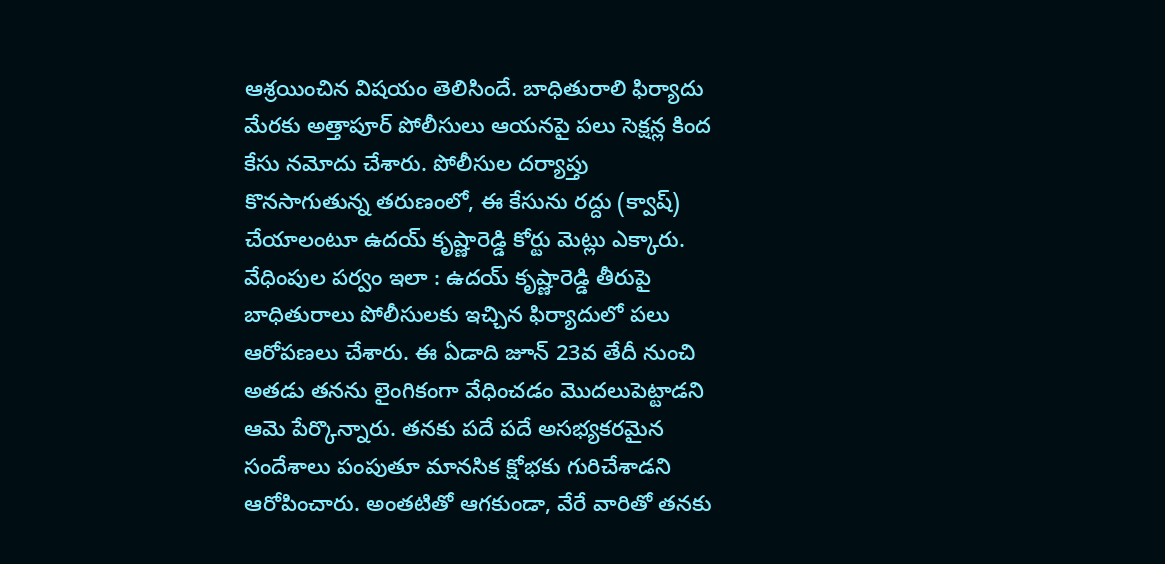ఆశ్రయించిన విషయం తెలిసిందే. బాధితురాలి ఫిర్యాదు మేరకు అత్తాపూర్ పోలీసులు ఆయనపై పలు సెక్షన్ల కింద కేసు నమోదు చేశారు. పోలీసుల దర్యాప్తు కొనసాగుతున్న తరుణంలో, ఈ కేసును రద్దు (క్వాష్) చేయాలంటూ ఉదయ్ కృష్ణారెడ్డి కోర్టు మెట్లు ఎక్కారు.
వేధింపుల పర్వం ఇలా : ఉదయ్ కృష్ణారెడ్డి తీరుపై బాధితురాలు పోలీసులకు ఇచ్చిన ఫిర్యాదులో పలు ఆరోపణలు చేశారు. ఈ ఏడాది జూన్ 23వ తేదీ నుంచి అతడు తనను లైంగికంగా వేధించడం మొదలుపెట్టాడని ఆమె పేర్కొన్నారు. తనకు పదే పదే అసభ్యకరమైన సందేశాలు పంపుతూ మానసిక క్షోభకు గురిచేశాడని ఆరోపించారు. అంతటితో ఆగకుండా, వేరే వారితో తనకు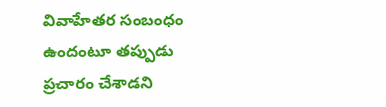వివాహేతర సంబంధం ఉందంటూ తప్పుడు ప్రచారం చేశాడని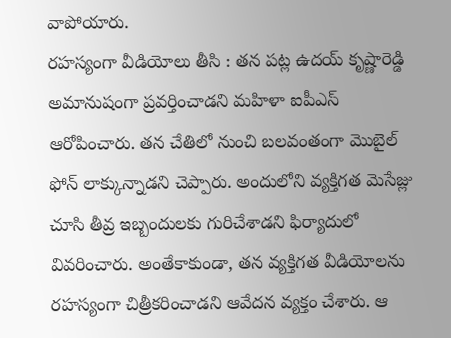వాపోయారు.
రహస్యంగా వీడియోలు తీసి : తన పట్ల ఉదయ్ కృష్ణారెడ్డి అమానుషంగా ప్రవర్తించాడని మహిళా ఐపీఎస్ ఆరోపించారు. తన చేతిలో నుంచి బలవంతంగా మొబైల్ ఫోన్ లాక్కున్నాడని చెప్పారు. అందులోని వ్యక్తిగత మెసేజ్లు చూసి తీవ్ర ఇబ్బందులకు గురిచేశాడని ఫిర్యాదులో వివరించారు. అంతేకాకుండా, తన వ్యక్తిగత వీడియోలను రహస్యంగా చిత్రీకరించాడని ఆవేదన వ్యక్తం చేశారు. ఆ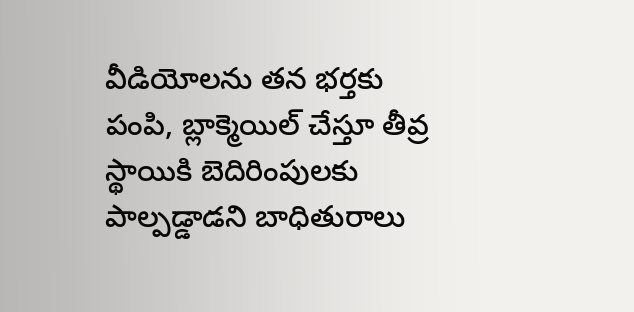వీడియోలను తన భర్తకు పంపి, బ్లాక్మెయిల్ చేస్తూ తీవ్ర స్థాయికి బెదిరింపులకు పాల్పడ్డాడని బాధితురాలు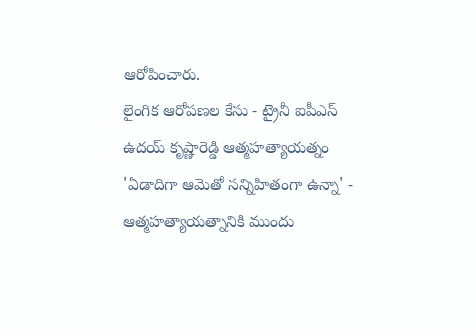ఆరోపించారు.
లైంగిక ఆరోపణల కేసు - ట్రైనీ ఐపీఎస్ ఉదయ్ కృష్ణారెడ్డి ఆత్మహత్యాయత్నం
'ఏడాదిగా ఆమెతో సన్నిహితంగా ఉన్నా' - ఆత్మహత్యాయత్నానికి ముందు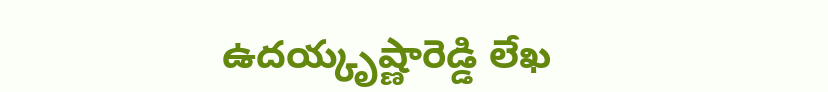ఉదయ్కృష్ణారెడ్డి లేఖ